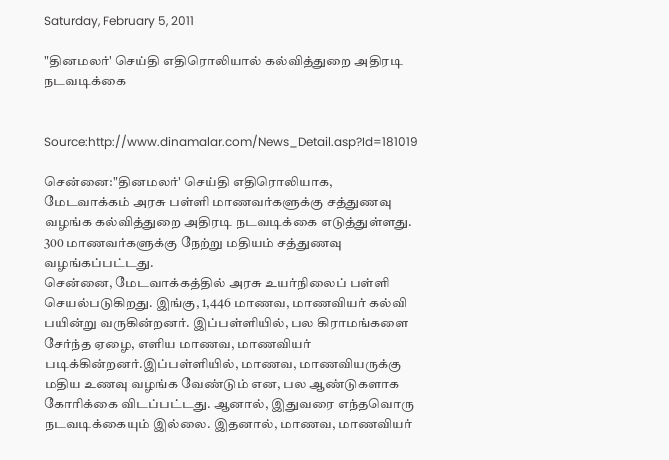Saturday, February 5, 2011

"தினமலர்' செய்தி எதிரொலியால் கல்வித்துறை அதிரடி நடவடிக்கை


Source:http://www.dinamalar.com/News_Detail.asp?Id=181019

சென்னை:"தினமலர்' செய்தி எதிரொலியாக, மேடவாக்கம் அரசு பள்ளி மாணவர்களுக்கு சத்துணவு வழங்க கல்வித்துறை அதிரடி நடவடிக்கை எடுத்துள்ளது. 300 மாணவர்களுக்கு நேற்று மதியம் சத்துணவு வழங்கப்பட்டது.
சென்னை, மேடவாக்கத்தில் அரசு உயர்நிலைப் பள்ளி செயல்படுகிறது. இங்கு, 1,446 மாணவ, மாணவியர் கல்வி பயின்று வருகின்றனர். இப்பள்ளியில், பல கிராமங்களை சேர்ந்த ஏழை, எளிய மாணவ, மாணவியர் படிக்கின்றனர்.இப்பள்ளியில், மாணவ, மாணவியருக்கு மதிய உணவு வழங்க வேண்டும் என, பல ஆண்டுகளாக கோரிக்கை விடப்பட்டது. ஆனால், இதுவரை எந்தவொரு நடவடிக்கையும் இல்லை. இதனால், மாணவ, மாணவியர்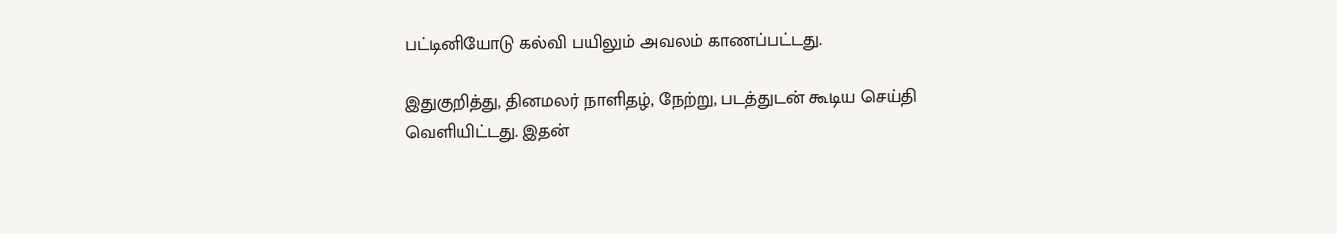பட்டினியோடு கல்வி பயிலும் அவலம் காணப்பட்டது.

இதுகுறித்து, தினமலர் நாளிதழ், நேற்று, படத்துடன் கூடிய செய்தி வெளியிட்டது. இதன்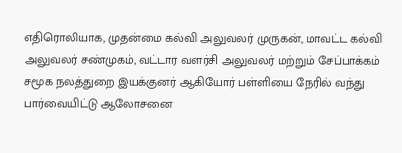எதிரொலியாக, முதன்மை கல்வி அலுவலர் முருகன், மாவட்ட கல்வி அலுவலர் சண்முகம், வட்டார வளர்சி அலுவலர் மற்றும் சேப்பாக்கம் சமூக நலத்துறை இயக்குனர் ஆகியோர் பள்ளியை நேரில் வந்து பார்வையிட்டு ஆலோசனை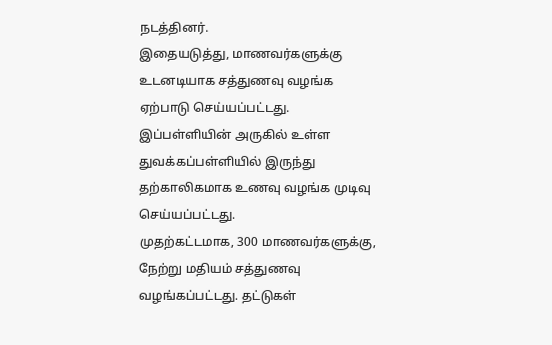நடத்தினர்.
இதையடுத்து, மாணவர்களுக்கு உடனடியாக சத்துணவு வழங்க ஏற்பாடு செய்யப்பட்டது. இப்பள்ளியின் அருகில் உள்ள துவக்கப்பள்ளியில் இருந்து தற்காலிகமாக உணவு வழங்க முடிவு செய்யப்பட்டது.
முதற்கட்டமாக, 300 மாணவர்களுக்கு, நேற்று மதியம் சத்துணவு வழங்கப்பட்டது. தட்டுகள்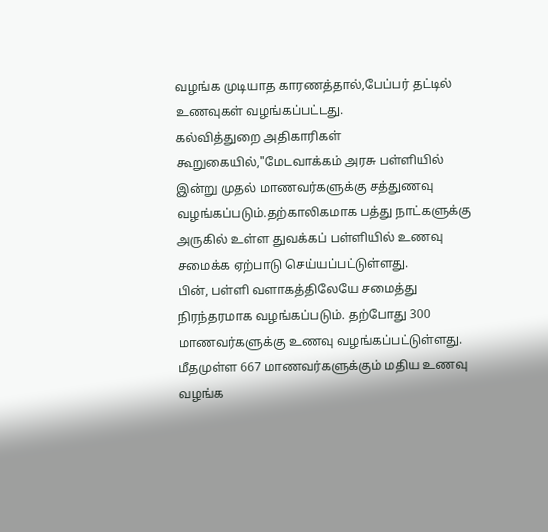வழங்க முடியாத காரணத்தால்,பேப்பர் தட்டில் உணவுகள் வழங்கப்பட்டது.
கல்வித்துறை அதிகாரிகள் கூறுகையில்,"மேடவாக்கம் அரசு பள்ளியில் இன்று முதல் மாணவர்களுக்கு சத்துணவு வழங்கப்படும்.தற்காலிகமாக பத்து நாட்களுக்கு அருகில் உள்ள துவக்கப் பள்ளியில் உணவு சமைக்க ஏற்பாடு செய்யப்பட்டுள்ளது.
பின், பள்ளி வளாகத்திலேயே சமைத்து நிரந்தரமாக வழங்கப்படும். தற்போது 300 மாணவர்களுக்கு உணவு வழங்கப்பட்டுள்ளது. மீதமுள்ள 667 மாணவர்களுக்கும் மதிய உணவு வழங்க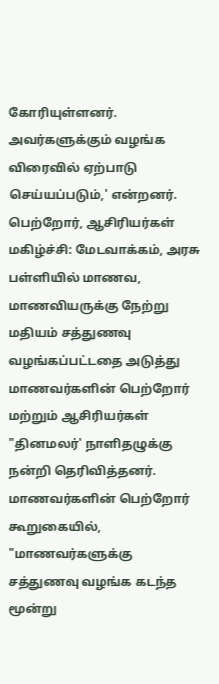கோரியுள்ளனர். அவர்களுக்கும் வழங்க விரைவில் ஏற்பாடு செய்யப்படும்,' என்றனர்.
பெற்றோர், ஆசிரியர்கள் மகிழ்ச்சி: மேடவாக்கம், அரசு பள்ளியில் மாணவ, மாணவியருக்கு நேற்று மதியம் சத்துணவு வழங்கப்பட்டதை அடுத்து மாணவர்களின் பெற்றோர் மற்றும் ஆசிரியர்கள் "தினமலர்' நாளிதழுக்கு நன்றி தெரிவித்தனர்.
மாணவர்களின் பெற்றோர் கூறுகையில், "மாணவர்களுக்கு சத்துணவு வழங்க கடந்த மூன்று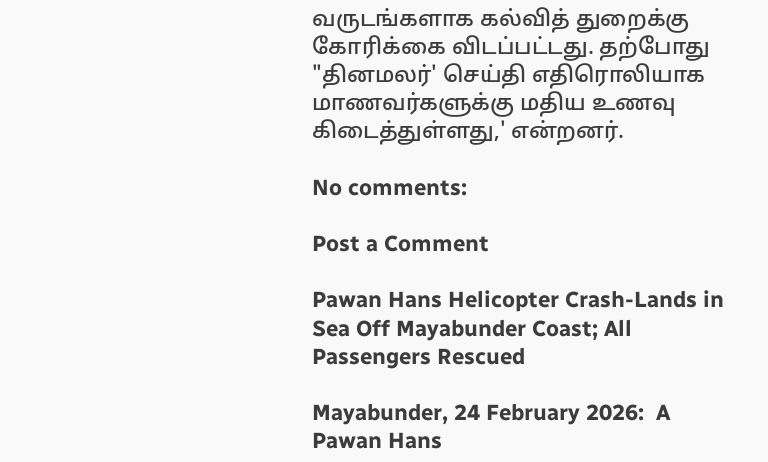வருடங்களாக கல்வித் துறைக்கு கோரிக்கை விடப்பட்டது. தற்போது "தினமலர்' செய்தி எதிரொலியாக மாணவர்களுக்கு மதிய உணவு கிடைத்துள்ளது,' என்றனர்.

No comments:

Post a Comment

Pawan Hans Helicopter Crash-Lands in Sea Off Mayabunder Coast; All Passengers Rescued

Mayabunder, 24 February 2026:  A Pawan Hans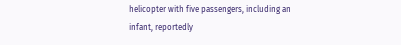helicopter with five passengers, including an infant, reportedly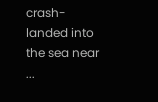crash-landed into the sea near ...